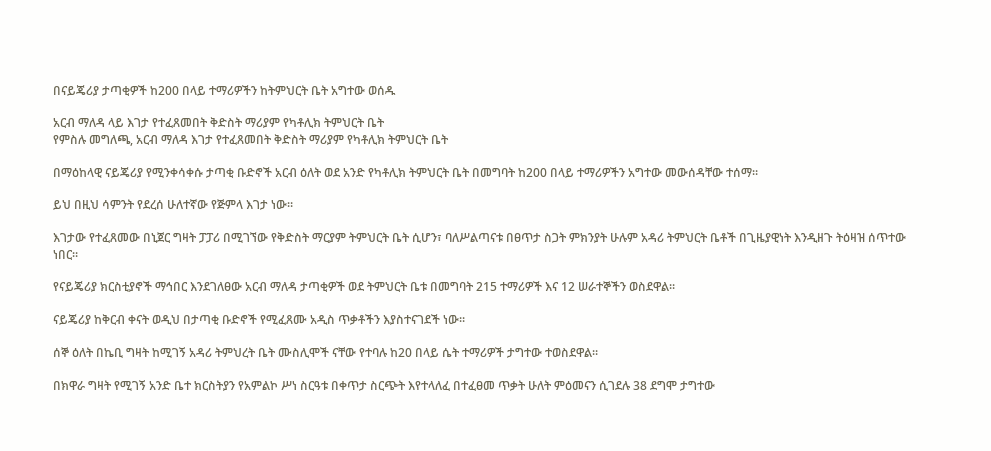በናይጄሪያ ታጣቂዎች ከ200 በላይ ተማሪዎችን ከትምህርት ቤት አግተው ወሰዱ

አርብ ማለዳ ላይ እገታ የተፈጸመበት ቅድስት ማሪያም የካቶሊክ ትምህርት ቤት
የምስሉ መግለጫ, አርብ ማለዳ እገታ የተፈጸመበት ቅድስት ማሪያም የካቶሊክ ትምህርት ቤት

በማዕከላዊ ናይጄሪያ የሚንቀሳቀሱ ታጣቂ ቡድኖች አርብ ዕለት ወደ አንድ የካቶሊክ ትምህርት ቤት በመግባት ከ200 በላይ ተማሪዎችን አግተው መውሰዳቸው ተሰማ።

ይህ በዚህ ሳምንት የደረሰ ሁለተኛው የጅምላ እገታ ነው።

እገታው የተፈጸመው በኒጀር ግዛት ፓፓሪ በሚገኘው የቅድስት ማርያም ትምህርት ቤት ሲሆን፣ ባለሥልጣናቱ በፀጥታ ስጋት ምክንያት ሁሉም አዳሪ ትምህርት ቤቶች በጊዜያዊነት እንዲዘጉ ትዕዛዝ ሰጥተው ነበር።

የናይጄሪያ ክርስቲያኖች ማኅበር እንደገለፀው አርብ ማለዳ ታጣቂዎች ወደ ትምህርት ቤቱ በመግባት 215 ተማሪዎች እና 12 ሠራተኞችን ወስደዋል።

ናይጄሪያ ከቅርብ ቀናት ወዲህ በታጣቂ ቡድኖች የሚፈጸሙ አዲስ ጥቃቶችን እያስተናገደች ነው።

ሰኞ ዕለት በኬቢ ግዛት ከሚገኝ አዳሪ ትምህረት ቤት ሙስሊሞች ናቸው የተባሉ ከ20 በላይ ሴት ተማሪዎች ታግተው ተወስደዋል።

በክዋራ ግዛት የሚገኝ አንድ ቤተ ክርስትያን የአምልኮ ሥነ ስርዓቱ በቀጥታ ስርጭት እየተላለፈ በተፈፀመ ጥቃት ሁለት ምዕመናን ሲገደሉ 38 ደግሞ ታግተው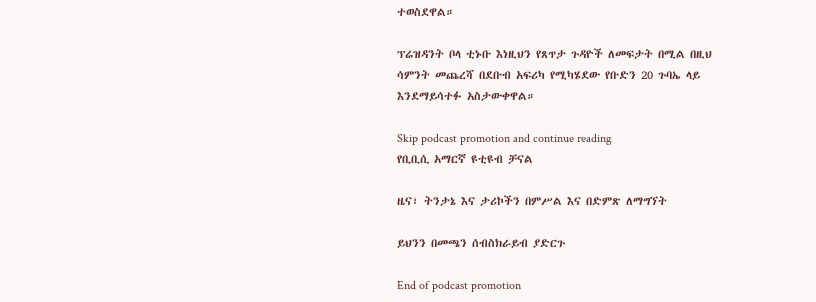ተወስደዋል።

ፕሬዝዳንት ቦላ ቲኑቡ እነዚህን የጸጥታ ጉዳዮች ለመፍታት በሚል በዚህ ሳምንት መጨረሻ በደቡብ አፍሪካ የሚካሄደው የቡድን 20 ጉባኤ ላይ እንደማይሳተፉ አስታውቀዋል።

Skip podcast promotion and continue reading
የቢቢሲ አማርኛ ዩቲዩብ ቻናል

ዜና፣ ትንታኔ እና ታሪኮችን በምሥል እና በድምጽ ለማግኘት

ይህንን በመጫን ሰብስክራይብ ያድርጉ

End of podcast promotion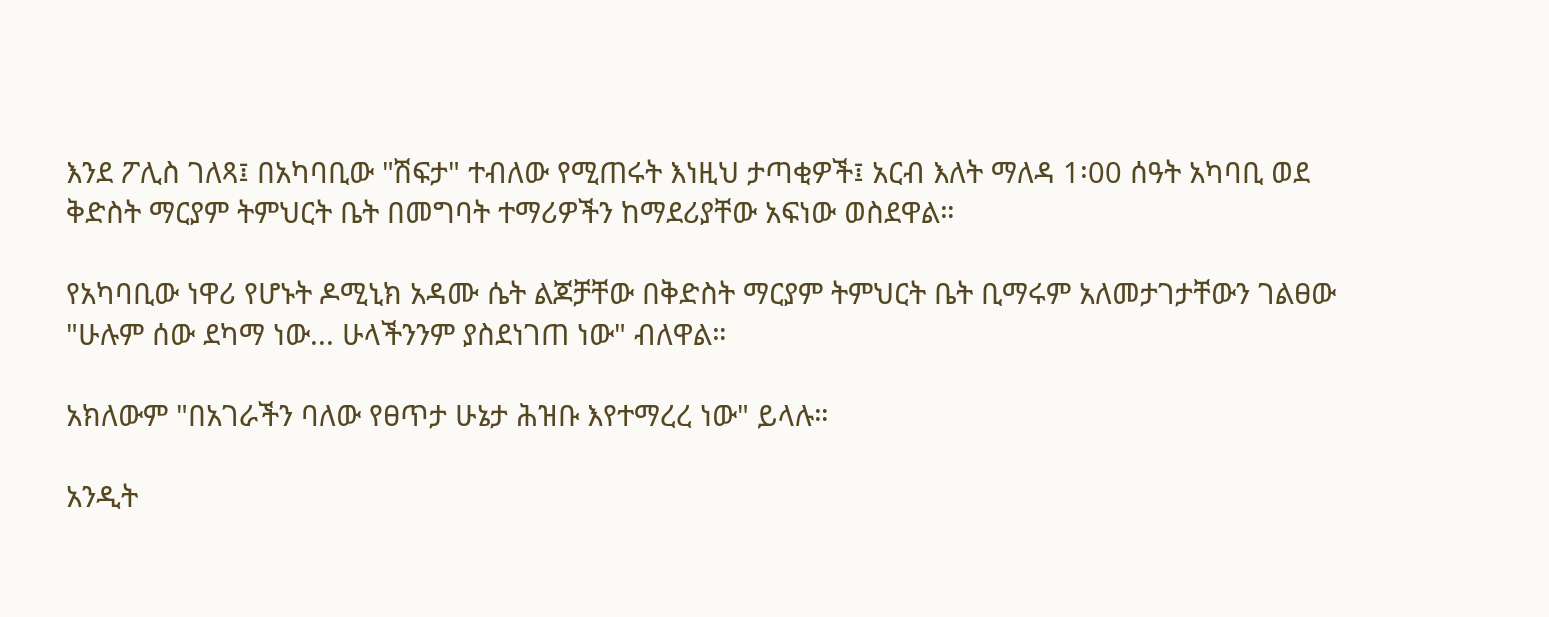እንደ ፖሊስ ገለጻ፤ በአካባቢው "ሽፍታ" ተብለው የሚጠሩት እነዚህ ታጣቂዎች፤ አርብ እለት ማለዳ 1፡00 ሰዓት አካባቢ ወደ ቅድስት ማርያም ትምህርት ቤት በመግባት ተማሪዎችን ከማደሪያቸው አፍነው ወስደዋል።

የአካባቢው ነዋሪ የሆኑት ዶሚኒክ አዳሙ ሴት ልጆቻቸው በቅድስት ማርያም ትምህርት ቤት ቢማሩም አለመታገታቸውን ገልፀው "ሁሉም ሰው ደካማ ነው... ሁላችንንም ያስደነገጠ ነው" ብለዋል።

አክለውም "በአገራችን ባለው የፀጥታ ሁኔታ ሕዝቡ እየተማረረ ነው" ይላሉ።

አንዲት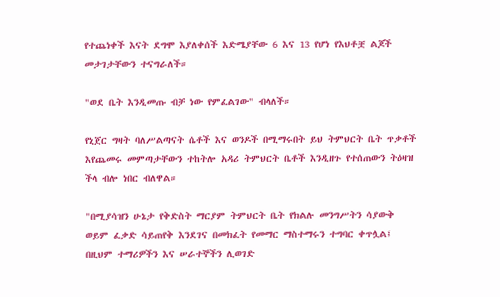የተጨነቀች እናት ደግሞ እያለቀሰች እድሜያቸው 6 እና 13 የሆነ የእህቶቿ ልጆች መታገታቸውን ተናግራለች።

"ወደ ቤት እንዲመጡ ብቻ ነው የምፈልገው" ብላለች።

የኒጀር ግዛት ባለሥልጣናት ሴቶች እና ወንዶች በሚማሩበት ይህ ትምህርት ቤት ጥቃቶች እየጨመሩ መምጣታቸውን ተከትሎ አዳሪ ትምህርት ቤቶች እንዲዘጉ የተሰጠውን ትዕዛዝ ችላ ብሎ ነበር ብለዋል።

"በሚያሳዝን ሁኔታ የቅድስት ማርያም ትምህርት ቤት የክልሉ መንግሥትን ሳያውቅ ወይም ፈቃድ ሳይጠየቅ እንደገና በመክፈት የመማር ማስተማሩን ተግባር ቀጥሏል፤ በዚህም ተማሪዎችን እና ሠራተኞችን ሊወገድ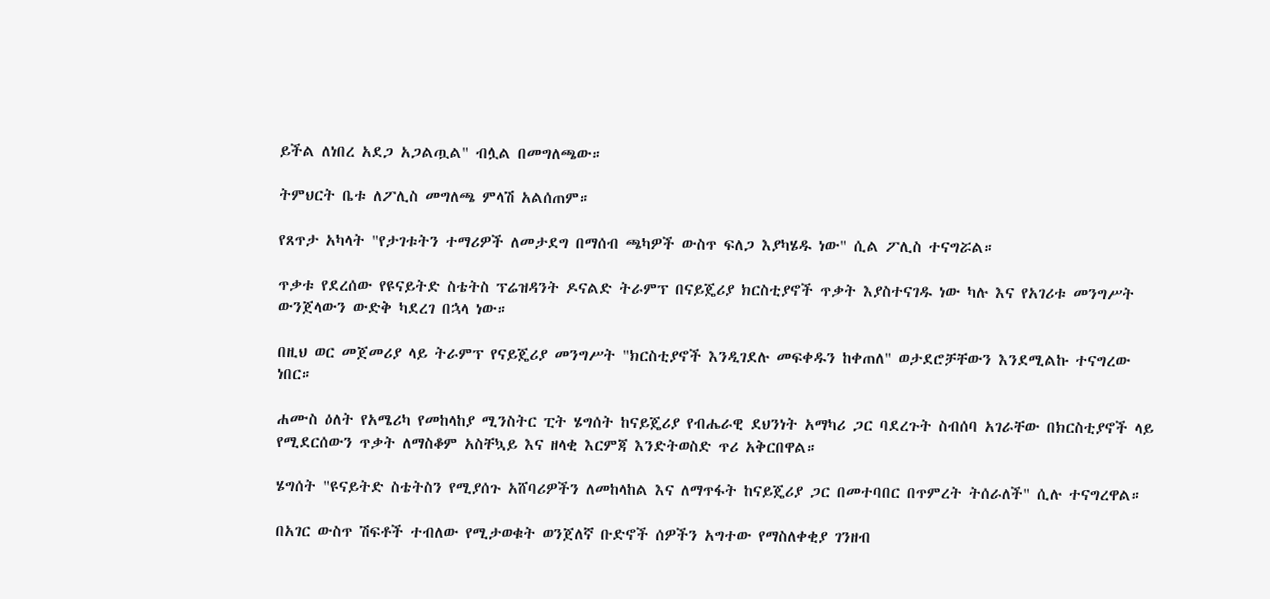ይችል ለነበረ አደጋ አጋልጧል" ብሏል በመግለጫው።

ትምህርት ቤቱ ለፖሊስ መግለጫ ምላሽ አልሰጠም።

የጸጥታ አካላት "የታገቱትን ተማሪዎች ለመታደግ በማሰብ ጫካዎች ውስጥ ፍለጋ እያካሄዱ ነው" ሲል ፖሊስ ተናግሯል።

ጥቃቱ የደረሰው የዩናይትድ ስቴትስ ፕሬዝዳንት ዶናልድ ትራምፕ በናይጄሪያ ክርስቲያኖች ጥቃት እያስተናገዱ ነው ካሉ እና የአገሪቱ መንግሥት ውንጀላውን ውድቅ ካደረገ በኋላ ነው።

በዚህ ወር መጀመሪያ ላይ ትራምፕ የናይጄሪያ መንግሥት "ክርስቲያኖች እንዲገደሉ መፍቀዱን ከቀጠለ" ወታደሮቻቸውን እንደሚልኩ ተናግረው ነበር።

ሐሙስ ዕለት የአሜሪካ የመከላከያ ሚንስትር ፒት ሄግሰት ከናይጄሪያ የብሔራዊ ደህንነት አማካሪ ጋር ባደረጉት ስብሰባ አገራቸው በክርስቲያኖች ላይ የሚደርሰውን ጥቃት ለማስቆም አስቸኳይ እና ዘላቂ እርምጃ እንድትወስድ ጥሪ አቅርበዋል።

ሄግሰት "ዩናይትድ ስቴትስን የሚያሰጉ አሸባሪዎችን ለመከላከል እና ለማጥፋት ከናይጄሪያ ጋር በመተባበር በጥምረት ትሰራለች" ሲሉ ተናግረዋል።

በአገር ውስጥ ሽፍቶች ተብለው የሚታወቁት ወንጀለኛ ቡድኖች ሰዎችን አግተው የማስለቀቂያ ገንዘብ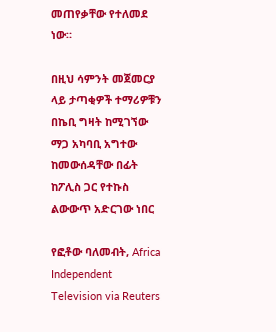መጠየቃቸው የተለመደ ነው።

በዚህ ሳምንት መጀመርያ ላይ ታጣቂዎች ተማሪዎቹን በኬቢ ግዛት ከሚገኘው ማጋ አካባቢ አግተው ከመውሰዳቸው በፊት ከፖሊስ ጋር የተኩስ ልውውጥ አድርገው ነበር

የፎቶው ባለመብት, Africa Independent Television via Reuters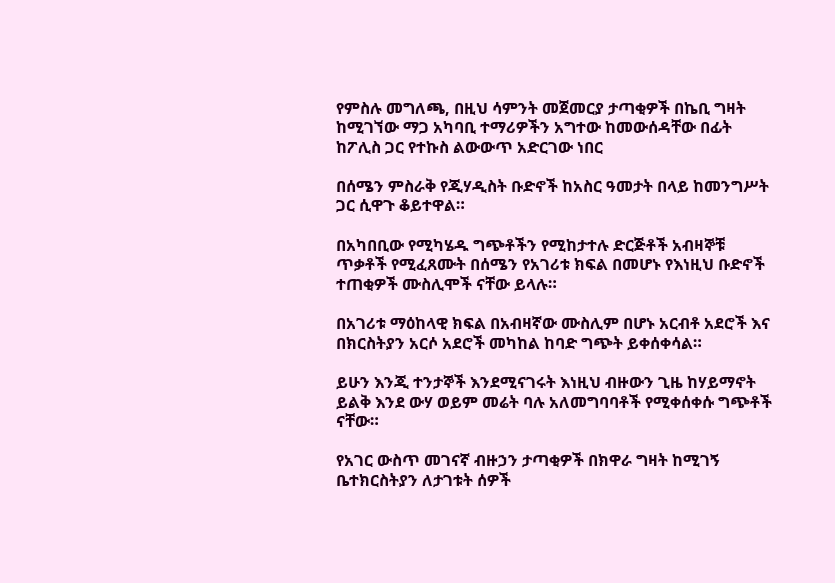የምስሉ መግለጫ, በዚህ ሳምንት መጀመርያ ታጣቂዎች በኬቢ ግዛት ከሚገኘው ማጋ አካባቢ ተማሪዎችን አግተው ከመውሰዳቸው በፊት ከፖሊስ ጋር የተኩስ ልውውጥ አድርገው ነበር

በሰሜን ምስራቅ የጂሃዲስት ቡድኖች ከአስር ዓመታት በላይ ከመንግሥት ጋር ሲዋጉ ቆይተዋል።

በአካበቢው የሚካሄዱ ግጭቶችን የሚከታተሉ ድርጅቶች አብዛኞቹ ጥቃቶች የሚፈጸሙት በሰሜን የአገሪቱ ክፍል በመሆኑ የእነዚህ ቡድኖች ተጠቂዎች ሙስሊሞች ናቸው ይላሉ።

በአገሪቱ ማዕከላዊ ክፍል በአብዛኛው ሙስሊም በሆኑ አርብቶ አደሮች እና በክርስትያን አርሶ አደሮች መካከል ከባድ ግጭት ይቀሰቀሳል።

ይሁን እንጂ ተንታኞች እንደሚናገሩት እነዚህ ብዙውን ጊዜ ከሃይማኖት ይልቅ እንደ ውሃ ወይም መሬት ባሉ አለመግባባቶች የሚቀሰቀሱ ግጭቶች ናቸው።

የአገር ውስጥ መገናኛ ብዙኃን ታጣቂዎች በክዋራ ግዛት ከሚገኝ ቤተክርስትያን ለታገቱት ሰዎች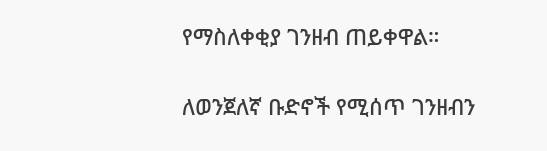የማስለቀቂያ ገንዘብ ጠይቀዋል።

ለወንጀለኛ ቡድኖች የሚሰጥ ገንዘብን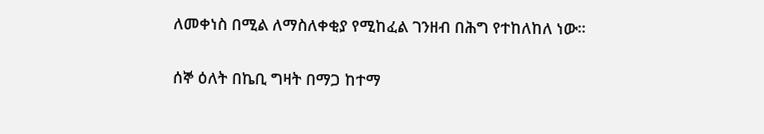ለመቀነስ በሚል ለማስለቀቂያ የሚከፈል ገንዘብ በሕግ የተከለከለ ነው።

ሰኞ ዕለት በኬቢ ግዛት በማጋ ከተማ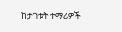ከታገቱት ተማሪዎች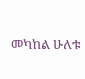መካከል ሁለቱ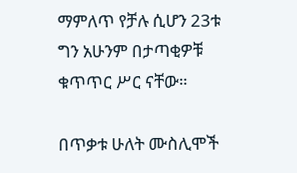ማምለጥ የቻሉ ሲሆን 23ቱ ግን አሁንም በታጣቂዎቹ ቁጥጥር ሥር ናቸው።

በጥቃቱ ሁለት ሙስሊሞች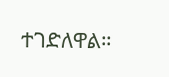ተገድለዋል።